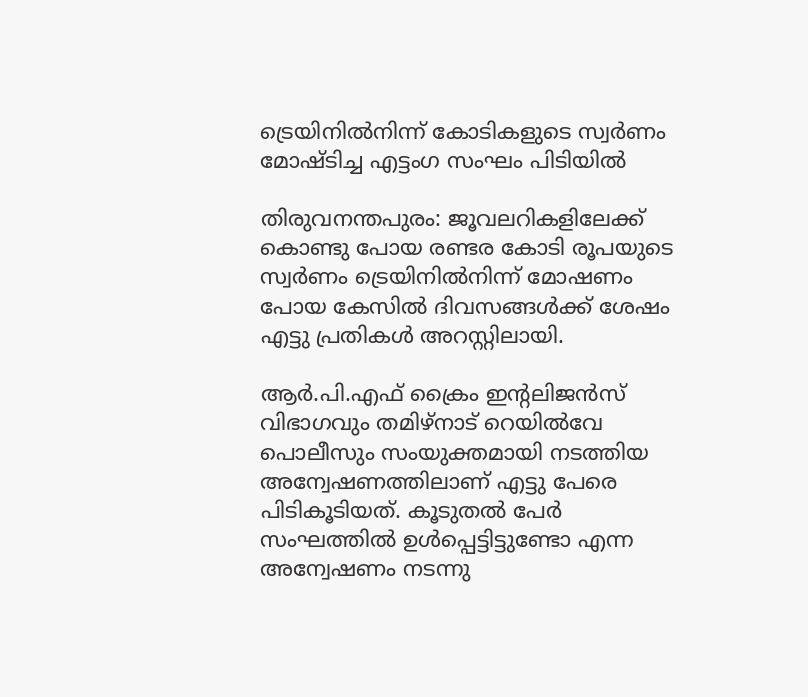ട്രെയിനിൽനിന്ന് കോടികളുടെ സ്വർണം മോഷ്ടിച്ച എട്ടംഗ സംഘം പിടിയിൽ

തിരുവനന്തപുരം: ജൂവലറികളിലേക്ക് കൊണ്ടു പോയ രണ്ടര കോടി രൂപയുടെ സ്വർണം ട്രെയിനിൽനിന്ന് മോഷണം പോയ കേസിൽ ദിവസങ്ങൾക്ക് ശേഷം എട്ടു പ്രതികൾ അറസ്റ്റിലായി.

ആർ.പി.എഫ് ക്രൈം ഇന്‍റലിജൻസ് വിഭാഗവും തമിഴ്‌നാട് റെയിൽവേ പൊലീസും സംയുക്തമായി നടത്തിയ അന്വേഷണത്തിലാണ് എട്ടു പേരെ പിടികൂടിയത്. കൂടുതൽ പേർ സംഘത്തിൽ ഉൾപ്പെട്ടിട്ടുണ്ടോ എന്ന അന്വേഷണം നടന്നു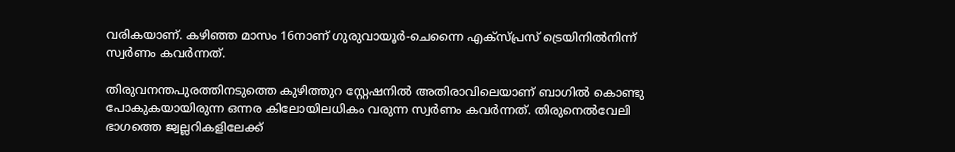വരികയാണ്. കഴിഞ്ഞ മാസം 16നാണ് ഗുരുവായൂർ-ചെന്നൈ എക്സ്പ്രസ് ട്രെയിനിൽനിന്ന് സ്വർണം കവർന്നത്.

തിരുവനന്തപുരത്തിനടുത്തെ കുഴിത്തുറ സ്റ്റേഷനിൽ അതിരാവിലെയാണ് ബാഗിൽ കൊണ്ടു പോകുകയായിരുന്ന ഒന്നര കിലോയിലധികം വരുന്ന സ്വർണം കവർന്നത്. തിരുനെൽവേലി ഭാഗത്തെ ജ്വല്ലറികളിലേക്ക്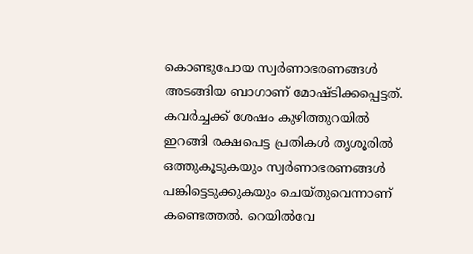കൊണ്ടുപോയ സ്വർണാഭരണങ്ങൾ അടങ്ങിയ ബാഗാണ് മോഷ്ടിക്കപ്പെട്ടത്. കവർച്ചക്ക് ശേഷം കുഴിത്തുറയിൽ ഇറങ്ങി രക്ഷപെട്ട പ്രതികൾ തൃശൂരിൽ ഒത്തുകൂടുകയും സ്വർണാഭരണങ്ങൾ പങ്കിട്ടെടുക്കുകയും ചെയ്‌തുവെന്നാണ് കണ്ടെത്തൽ. റെയിൽവേ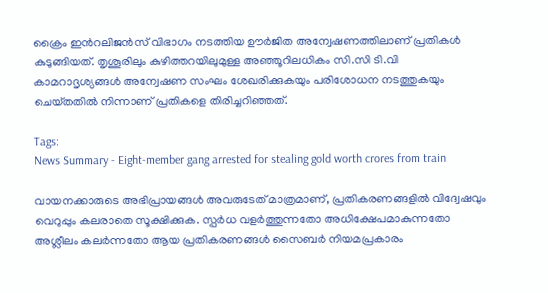ക്രൈം ഇന്‍റലിജൻസ് വിഭാഗം നടത്തിയ ഊർജിത അന്വേഷണത്തിലാണ് പ്രതികൾ കുടുങ്ങിയത്. തൃശൂരിലും കുഴിത്തറയിലുമുള്ള അഞ്ഞൂറിലധികം സി.സി ടി.വി കാമറാദൃശ്യങ്ങൾ അന്വേഷണ സംഘം ശേഖരിക്കുകയും പരിശോധന നടത്തുകയും ചെയ്‌തതിൽ നിന്നാണ് പ്രതികളെ തിരിച്ചറിഞ്ഞത്.

Tags:
News Summary - Eight-member gang arrested for stealing gold worth crores from train

വായനക്കാരുടെ അഭിപ്രായങ്ങള്‍ അവരുടേത് മാത്രമാണ്, പ്രതികരണങ്ങളിൽ വിദ്വേഷവും വെറുപ്പും കലരാതെ സൂക്ഷിക്കുക. സ്പർധ വളർത്തുന്നതോ അധിക്ഷേപമാകുന്നതോ അശ്ലീലം കലർന്നതോ ആയ പ്രതികരണങ്ങൾ സൈബർ നിയമപ്രകാരം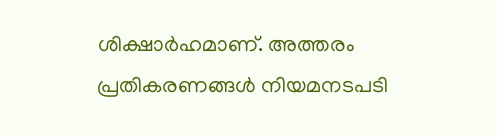ശിക്ഷാർഹമാണ്. അത്തരം പ്രതികരണങ്ങൾ നിയമനടപടി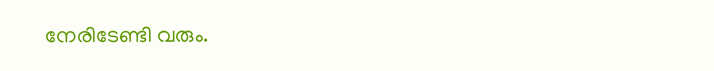നേരിടേണ്ടി വരും.